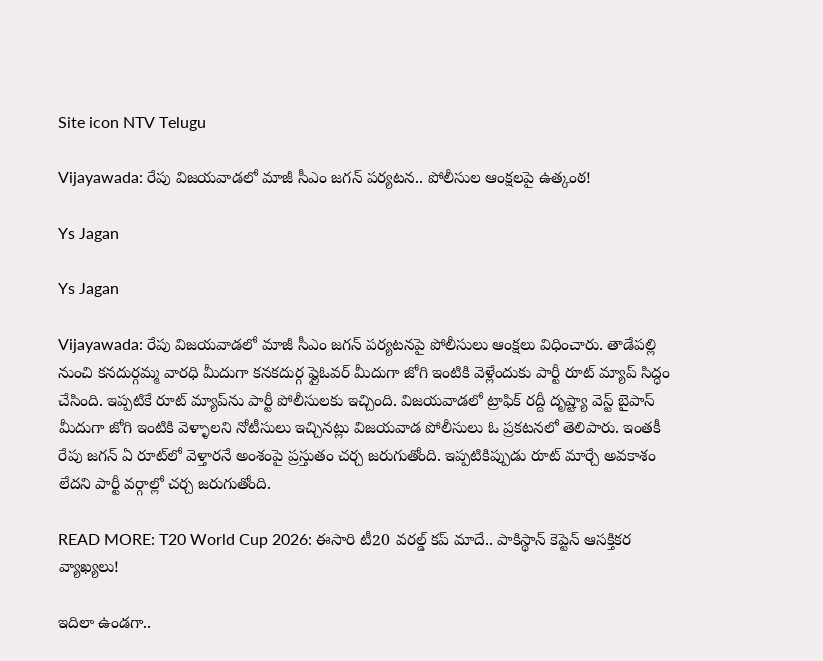Site icon NTV Telugu

Vijayawada: రేపు విజయవాడలో మాజీ సీఎం జగన్ పర్యటన.. పోలీసుల ఆంక్షలపై ఉత్కంఠ!

Ys Jagan

Ys Jagan

Vijayawada: రేపు విజయవాడలో మాజీ సీఎం జగన్ పర్యటనపై పోలీసులు ఆంక్షలు విధించారు. తాడేపల్లి నుంచి కనదుర్గమ్మ వారధి మీదుగా కనకదుర్గ ఫ్లైఓవర్ మీదుగా జోగి ఇంటికి వెళ్లేందుకు పార్టీ రూట్ మ్యాప్ సిద్ధం చేసింది. ఇప్పటికే రూట్ మ్యాప్‌ను పార్టీ పోలీసులకు ఇచ్చింది. విజయవాడలో ట్రాఫిక్ రద్దీ దృష్ట్యా వెస్ట్ బైపాస్ మీదుగా జోగి ఇంటికి వెళ్ళాలని నోటీసులు ఇచ్చినట్లు విజయవాడ పోలీసులు ఓ ప్రకటనలో తెలిపారు. ఇంతకీ రేపు జగన్ ఏ రూట్‌లో వెళ్తారనే అంశంపై ప్రస్తుతం చర్చ జరుగుతోంది. ఇప్పటికిప్పుడు రూట్ మార్చే అవకాశం లేదని పార్టీ వర్గాల్లో చర్చ జరుగుతోంది.

READ MORE: T20 World Cup 2026: ఈసారి టీ20 వరల్డ్ కప్ మాదే.. పాకిస్థాన్ కెప్టెన్ ఆసక్తికర వ్యాఖ్యలు!

ఇదిలా ఉండగా..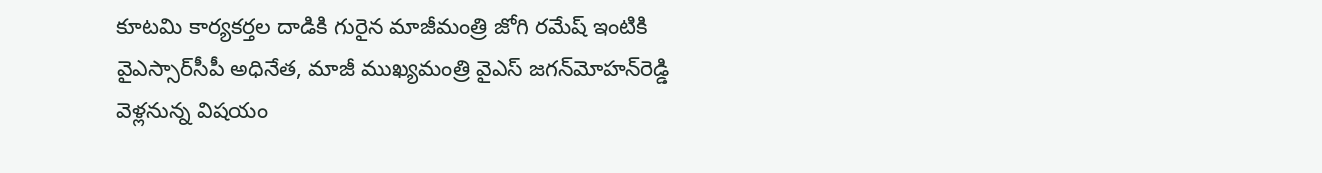కూటమి కార్యకర్తల దాడికి గురైన మాజీమంత్రి జోగి రమేష్‌ ఇంటికి వైఎస్సార్‌సీపీ అధినేత, మాజీ ముఖ్యమంత్రి వైఎస్‌ జగన్‌మోహన్‌రెడ్డి వెళ్లనున్న విషయం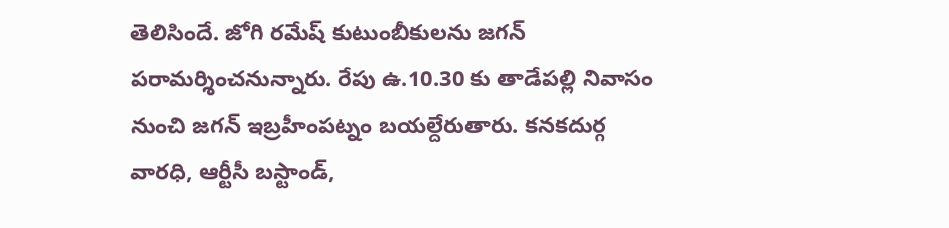తెలిసిందే. జోగి రమేష్ కుటుంబీకులను జగన్ పరామర్శించనున్నారు. రేపు ఉ.10.30 కు తాడేపల్లి నివాసం నుంచి జగన్‌ ఇబ్రహీంపట్నం బయల్దేరుతారు. కనకదుర్గ వారధి, ఆర్టీసీ బస్టాండ్,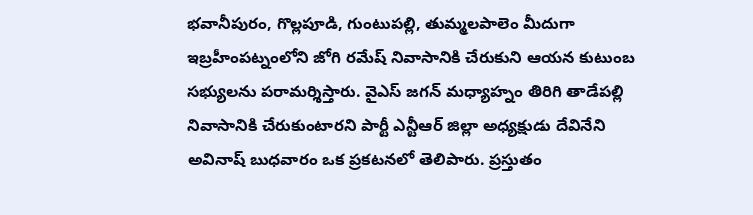భవానీపురం, గొల్లపూడి, గుంటుపల్లి, తుమ్మలపాలెం మీదుగా ఇబ్రహీంపట్నంలోని జోగి రమేష్‌ నివాసానికి చేరుకుని ఆయన కుటుంబ సభ్యులను పరామర్శిస్తారు. వైఎస్‌ జగన్‌ మధ్యాహ్నం తిరిగి తాడేపల్లి నివాసానికి చేరుకుంటారని పార్టీ ఎన్టీఆర్‌ జిల్లా అధ్యక్షుడు దేవినేని అవినాష్‌ బుధవారం ఒక ప్రకటనలో తెలిపారు. ప్రస్తుతం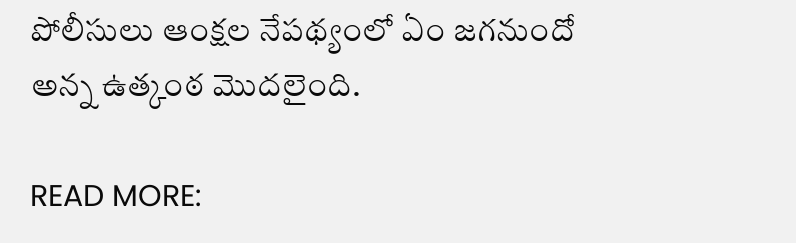పోలీసులు ఆంక్షల నేపథ్యంలో ఏం జగనుందో అన్న ఉత్కంఠ మొదలైంది.

READ MORE: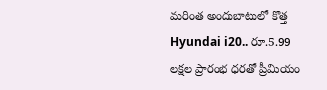మరింత అందుబాటులో కొత్త Hyundai i20.. రూ.5.99 లక్షల ప్రారంభ ధరతో ప్రీమియం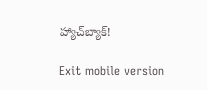హ్యాచ్‌బ్యాక్!

Exit mobile version